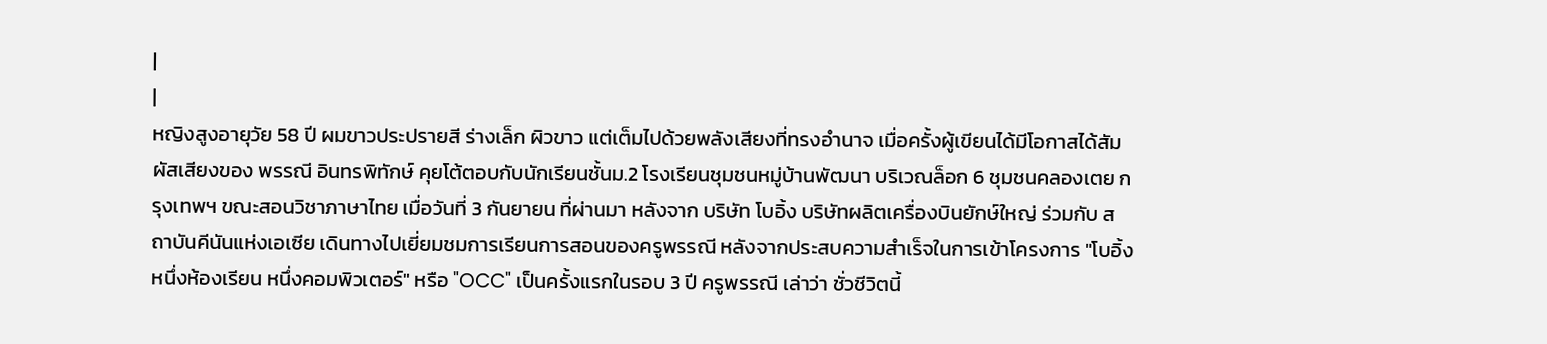|
|
หญิงสูงอายุวัย 58 ปี ผมขาวประปรายสี ร่างเล็ก ผิวขาว แต่เต็มไปด้วยพลังเสียงที่ทรงอำนาจ เมื่อครั้งผู้เขียนได้มีโอกาสได้สัมผัสเสียงของ พรรณี อินทรพิทักษ์ คุยโต้ตอบกับนักเรียนชั้นม.2 โรงเรียนชุมชนหมู่บ้านพัฒนา บริเวณล็อก 6 ชุมชนคลองเตย กรุงเทพฯ ขณะสอนวิชาภาษาไทย เมื่อวันที่ 3 กันยายน ที่ผ่านมา หลังจาก บริษัท โบอิ้ง บริษัทผลิตเครื่องบินยักษ์ใหญ่ ร่วมกับ สถาบันคีนันแห่งเอเซีย เดินทางไปเยี่ยมชมการเรียนการสอนของครูพรรณี หลังจากประสบความสำเร็จในการเข้าโครงการ "โบอิ้ง หนึ่งห้องเรียน หนึ่งคอมพิวเตอร์" หรือ "OCC" เป็นครั้งแรกในรอบ 3 ปี ครูพรรณี เล่าว่า ชั่วชีวิตนี้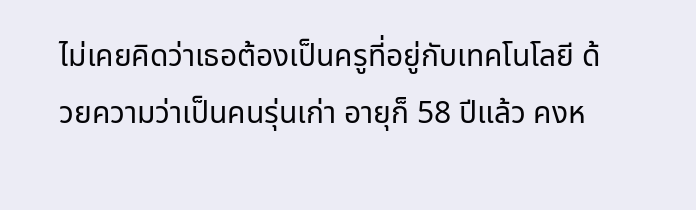ไม่เคยคิดว่าเธอต้องเป็นครูที่อยู่กับเทคโนโลยี ด้วยความว่าเป็นคนรุ่นเก่า อายุก็ 58 ปีแล้ว คงห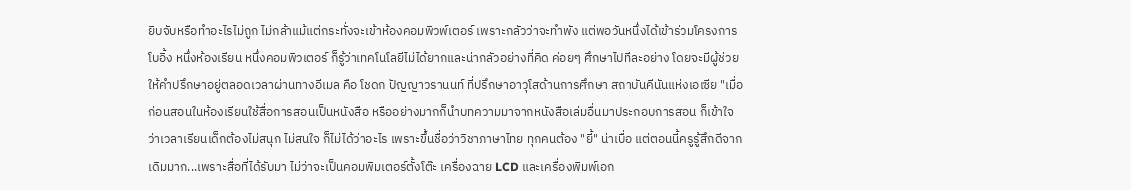ยิบจับหรือทำอะไรไม่ถูก ไม่กล้าแม้แต่กระทั่งจะเข้าห้องคอมพิวพ์เตอร์ เพราะกลัวว่าจะทำพัง แต่พอวันหนึ่งได้เข้าร่วมโครงการโบอิ้ง หนึ่งห้องเรียน หนึ่งคอมพิวเตอร์ ก็รู้ว่าเทคโนโลยีไม่ได้ยากและน่ากลัวอย่างที่คิด ค่อยๆ ศึกษาไปทีละอย่าง โดยจะมีผู้ช่วยให้คำปรึกษาอยู่ตลอดเวลาผ่านทางอีเมล คือ โชดก ปัญญาวรานนท์ ที่ปรึกษาอาวุโสด้านการศึกษา สถาบันคีนันแห่งเอเซีย "เมื่อก่อนสอนในห้องเรียนใช้สื่อการสอนเป็นหนังสือ หรืออย่างมากก็นำบทความมาจากหนังสือเล่มอื่นมาประกอบการสอน ก็เข้าใจว่าเวลาเรียนเด็กต้องไม่สนุก ไม่สนใจ ก็ไม่ได้ว่าอะไร เพราะขึ้นชื่อว่าวิชาภาษาไทย ทุกคนต้อง "ยี้" น่าเบื่อ แต่ตอนนี้ครูรู้สึกดีจากเดิมมาก...เพราะสื่อที่ได้รับมา ไม่ว่าจะเป็นคอมพิมเตอร์ตั้งโต๊ะ เครื่องฉาย LCD และเครื่องพิมพ์เอก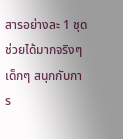สารอย่างละ 1 ชุด ช่วยได้มากจริงๆ เด็กๆ สนุกกับการ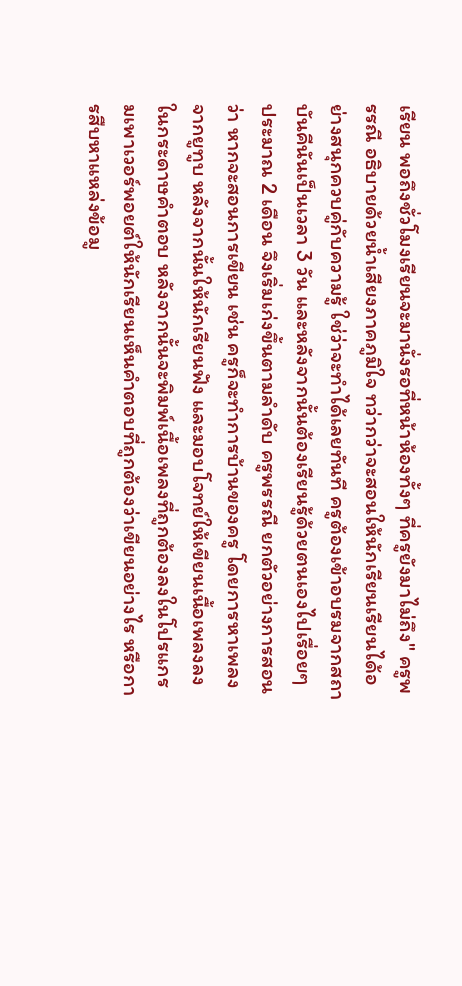เรียน พอถึงชั่วโมงเรียนจะมานั่งรอที่หน้าห้องทั้งๆ ที่ครูยังมาไม่ถึง" ครูพรรณี อธิบายด้วยน้ำเสียงภาคภูมิใจ ทว่ากว่าจะสอนให้นักเรียนเรียนได้อย่างสนุกควบคู่กับความรู้ ใช่ว่าจะทำได้เลยทันที ครูต้องเข้าอบรมจากสถาบันคีนันเป็นเวลา 3 วัน และหลังจากนั้นต้องเรียนรู้ด้วยตนเองไปเรื่อยๆ ประมาณ 2 เดือน จึงเริ่มเก่งขึ้นตามลำดับ ครูพรรณี ยกตัวอย่างการสอนว่า หากจะสอนการเขียน เช่น ครูก็จะทำการบ้านของครู โดยการหาเพลงจากยูทูบ หลังจากนั้นให้นักเรียนฟัง และมอบโจทย์ให้เขียนเนื้อเพลงลงในกระดาษคำตอบ หลังจากนั้นจะพิมพ์เนื้อเพลงที่ถูกต้องลงในโปรแกรมเพาเวอร์พอยต์ให้นักเรียนเห็นคำตอบที่ถูกต้องว่าเขียนอย่างไร หรือการสืบหาแหล่งข้อมู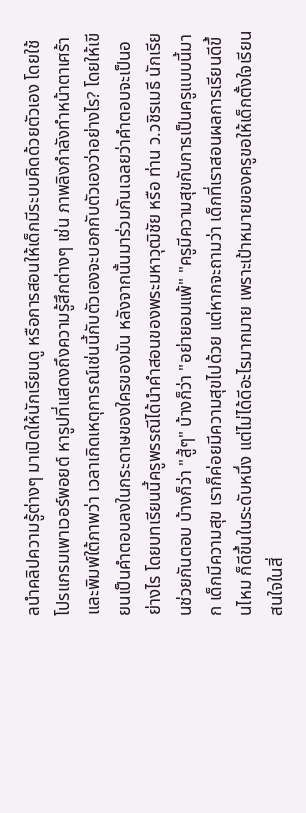ลนำคลิปความรู้ต่างๆ มาเปิดให้นักเรียนดู หรือการสอนให้เด็กมีระบบคิดด้วยตัวเอง โดยใช้โปรแกรมเพาเวอร์พอยต์ หารูปที่แสดงถึงความรู้สึกต่างๆ เช่น ภาพลิงกำลังทำหน้าตาเศร้า และพิมพ์ใต้ภาพว่า เวลาเกิดเหตุการณ์เช่นนี้กับตัวเองจะบอกกับตัวเองว่าอย่างไร? โดยให้เขียนเป็นคำตอบลงในกระดาษของใครของมัน หลังจากนั้นมาร่วมกันเฉลยว่าคำตอบจะเป็นอย่างไร โดยบทเรียนนี้ครูพรรณีได้นำคำสอนของพระมหาวุฒิชัย หรือ ท่าน ว.วชิรเมธี นักเรียนช่วยกันตอบ บ้างก็ว่า "สู้ๆ" บ้างก็ว่า "อย่ายอมแพ้" "ครูมีความสุขกับการเป็นครูแบบนี้มาก เด็กมีความสุข เราก็ค่อยมีความสุขไปด้วย แต่หากจะถามว่า เด็กที่เราสอนผลการเรียนดีขึ้นไหม ก็ดีขึ้นในระดับหนึ่ง แต่ไม่ได้ดีอะไรมากมาย เพราะเป้าหมายของครูขอให้เด็กตั้งใจเรียน สนใจในสิ่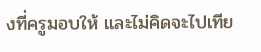งที่ครูมอบให้ และไม่คิดจะไปเทีย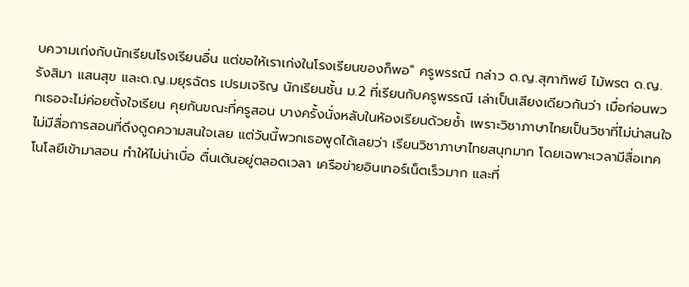บความเก่งกับนักเรียนโรงเรียนอื่น แต่ขอให้เราเก่งในโรงเรียนของก็พอ" ครูพรรณี กล่าว ด.ญ.สุฑาทิพย์ ไม้พรต ด.ญ.รังสิมา แสนสุข และด.ญ.มยุรฉัตร เปรมเจริญ นักเรียนชั้น ม.2 ที่เรียนกับครูพรรณี เล่าเป็นเสียงเดียวกันว่า เมื่อก่อนพวกเธอจะไม่ค่อยตั้งใจเรียน คุยกันขณะที่ครูสอน บางครั้งนั่งหลับในห้องเรียนด้วยซ้ำ เพราะวิชาภาษาไทยเป็นวิชาที่ไม่น่าสนใจ ไม่มีสื่อการสอนที่ดึงดูดความสนใจเลย แต่วันนี้พวกเธอพูดได้เลยว่า เรียนวิชาภาษาไทยสนุกมาก โดยเฉพาะเวลามีสื่อเทคโนโลยีเข้ามาสอน ทำให้ไม่น่าเบื่อ ตื่นเต้นอยู่ตลอดเวลา เครือข่ายอินเทอร์เน็ตเร็วมาก และที่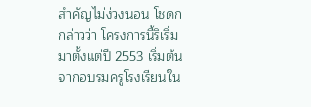สำคัญไม่ง่วงนอน โชดก กล่าวว่า โครงการนี้ริเริ่มมาตั้งแต่ปี 2553 เริ่มต้นจากอบรมครูโรงเรียนใน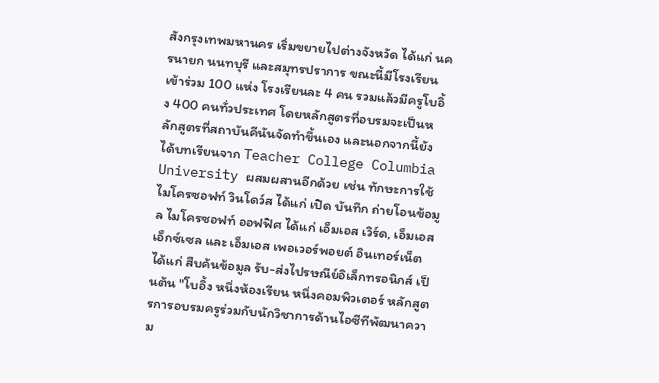สังกรุงเทพมหานคร เริ่มขยายไปต่างจังหวัด ได้แก่ นครนายก นนทบุรี และสมุทรปราการ ขณะนี้มีโรงเรียนเข้าร่วม 100 แห่ง โรงเรียนละ 4 คน รวมแล้วมีครูโบอิ้ง 400 คนทั่วประเทศ โดยหลักสูตรที่อบรมจะเป็นหลักสูตรที่สถาบันคีนันจัดทำขึ้นเอง และนอกจากนี้ยังได้บทเรียนจาก Teacher College Columbia University ผสมผสานอีกด้วย เช่น ทักษะการใช้ไมโครซอฟท์ วินโดว์ส ได้แก่ เปิด บันทึก ถ่ายโอนข้อมูล ไมโครซอฟท์ ออฟฟิศ ได้แก่ เอ็มเอส เวิร์ด, เอ็มเอส เอ็กซ์เซล และ เอ็มเอส เพอเวอร์พอยต์ อินเทอร์เน็ต ได้แก่ สืบค้นข้อมูล รับ-ส่งไปรษณีย์อิเล็กทรอนิกส์ เป็นต้น "โบอิ้ง หนึ่งห้องเรียน หนึ่งคอมพิวเตอร์ หลักสูตรการอบรมครูร่วมกับนักวิชาการด้านไอซีทีพัฒนาความ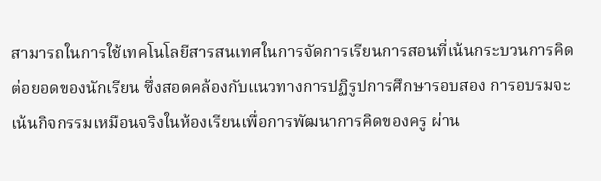สามารถในการใช้เทคโนโลยีสารสนเทศในการจัดการเรียนการสอนที่เน้นกระบวนการคิดต่อยอดของนักเรียน ซึ่งสอดคล้องกับแนวทางการปฏิรูปการศึกษารอบสอง การอบรมจะเน้นกิจกรรมเหมือนจริงในห้องเรียนเพื่อการพัฒนาการคิดของครู ผ่าน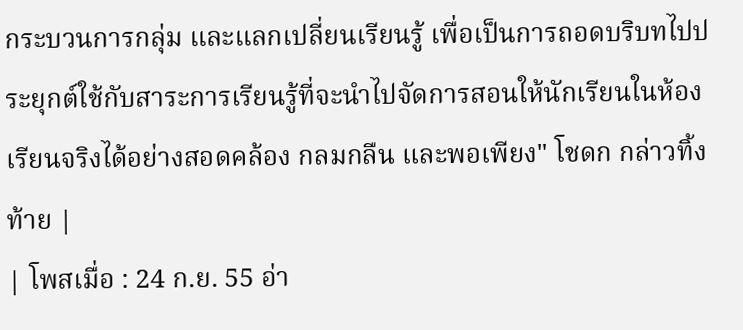กระบวนการกลุ่ม และแลกเปลี่ยนเรียนรู้ เพื่อเป็นการถอดบริบทไปประยุกต์ใช้กับสาระการเรียนรู้ที่จะนำไปจัดการสอนให้นักเรียนในห้องเรียนจริงได้อย่างสอดคล้อง กลมกลืน และพอเพียง" โชดก กล่าวทิ้งท้าย |
| โพสเมื่อ : 24 ก.ย. 55 อ่า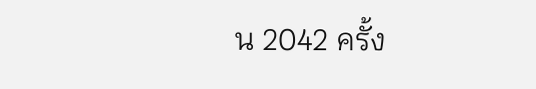น 2042 ครั้ง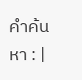คำค้นหา : |